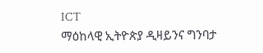ICT
ማዕከላዊ ኢትዮጵያ ዲዛይንና ግንባታ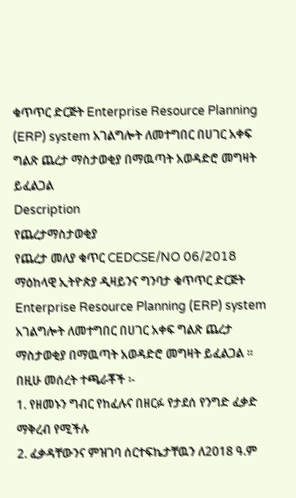ቁጥጥር ድርጅት Enterprise Resource Planning (ERP) system አገልግሎት ለመተግበር በሀገር አቀፍ ግልጽ ጨረታ ማስታወቂያ በማዉጣት አወዳድሮ መግዛት ይፈልጋል
Description
የጨረታማስታወቂያ
የጨረታ መለያ ቁጥር CEDCSE/NO 06/2018
ማዕከላዊ ኢትዮጵያ ዲዛይንና ግንባታ ቁጥጥር ድርጅት Enterprise Resource Planning (ERP) system አገልግሎት ለመተግበር በሀገር አቀፍ ግልጽ ጨረታ ማስታወቂያ በማዉጣት አወዳድሮ መግዛት ይፈልጋል ፡፡
በዚሁ መሰረት ተጫራቾች ፡-
1. የዘመኑን ግብር የከፈሉና በዘርፉ የታደሰ የንግድ ፈቃድ ማቅረብ የሚችሉ
2. ፈቃዳቸውንና ምዝገባ ሰርተፍኬታቸዉን ለ2018 ዓ.ም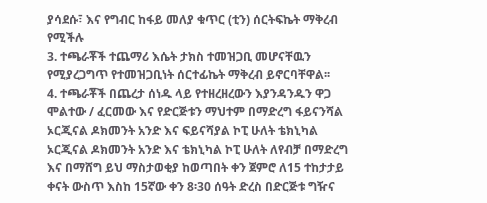ያሳደሱ፣ እና የግብር ከፋይ መለያ ቁጥር (ቲን) ሰርትፍኬት ማቅረብ የሚችሉ
3. ተጫራቾች ተጨማሪ እሴት ታክስ ተመዝጋቢ መሆናቸዉን የሚያረጋግጥ የተመዝጋቢነት ሰርተፊኬት ማቅረብ ይኖርባቸዋል፡፡
4. ተጫራቾች በጨረታ ሰነዱ ላይ የተዘረዘረውን እያንዳንዱን ዋጋ ሞልተው / ፈርመው እና የድርጅቱን ማህተም በማድረግ ፋይናንሻል ኦርጂናል ዶክመንት አንድ እና ፍይናሻያል ኮፒ ሁለት ቴክኒካል ኦርጂናል ዶክመንት አንድ እና ቴክኒካል ኮፒ ሁለት ለየብቻ በማድረግ እና በማሸግ ይህ ማስታወቂያ ከወጣበት ቀን ጀምሮ ለ15 ተከታታይ ቀናት ውስጥ እስከ 15ኛው ቀን 8፡30 ሰዓት ድረስ በድርጅቱ ግዥና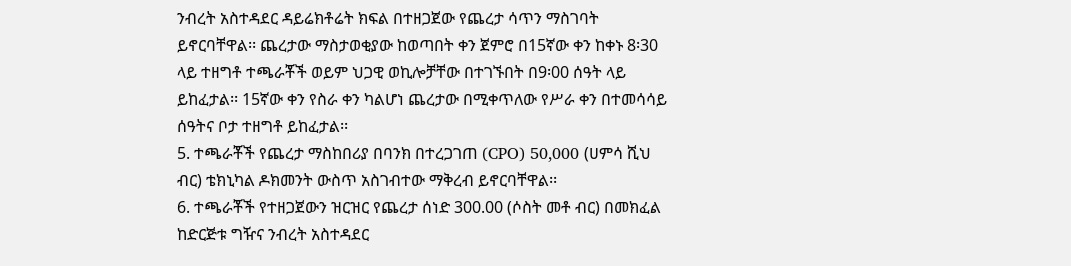ንብረት አስተዳደር ዳይሬክቶሬት ክፍል በተዘጋጀው የጨረታ ሳጥን ማስገባት ይኖርባቸዋል፡፡ ጨረታው ማስታወቂያው ከወጣበት ቀን ጀምሮ በ15ኛው ቀን ከቀኑ 8፡30 ላይ ተዘግቶ ተጫራቾች ወይም ህጋዊ ወኪሎቻቸው በተገኙበት በ9፡00 ሰዓት ላይ ይከፈታል፡፡ 15ኛው ቀን የስራ ቀን ካልሆነ ጨረታው በሚቀጥለው የሥራ ቀን በተመሳሳይ ሰዓትና ቦታ ተዘግቶ ይከፈታል፡፡
5. ተጫራቾች የጨረታ ማስከበሪያ በባንክ በተረጋገጠ (CPO) 50,000 (ሀምሳ ሺህ ብር) ቴክኒካል ዶክመንት ውስጥ አስገብተው ማቅረብ ይኖርባቸዋል፡፡
6. ተጫራቾች የተዘጋጀውን ዝርዝር የጨረታ ሰነድ 300.00 (ሶስት መቶ ብር) በመክፈል ከድርጅቱ ግዥና ንብረት አስተዳደር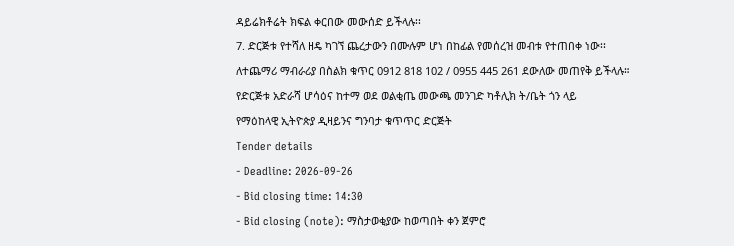ዳይሬክቶሬት ክፍል ቀርበው መውሰድ ይችላሉ፡፡
7. ድርጅቱ የተሻለ ዘዴ ካገኘ ጨረታውን በሙሉም ሆነ በከፊል የመሰረዝ መብቱ የተጠበቀ ነው፡፡
ለተጨማሪ ማብራሪያ በስልክ ቁጥር 0912 818 102 / 0955 445 261 ደውለው መጠየቅ ይችላሉ።
የድርጅቱ አድራሻ ሆሳዕና ከተማ ወደ ወልቂጤ መውጫ መንገድ ካቶሊክ ት/ቤት ጎን ላይ
የማዕከላዊ ኢትዮጵያ ዲዛይንና ግንባታ ቁጥጥር ድርጅት
Tender details
- Deadline: 2026-09-26
- Bid closing time: 14:30
- Bid closing (note): ማስታወቂያው ከወጣበት ቀን ጀምሮ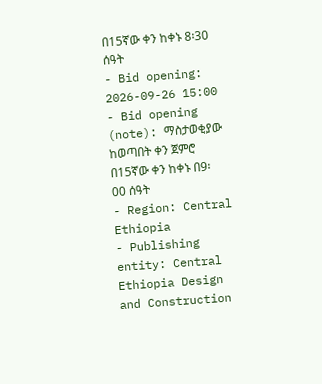በ15ኛው ቀን ከቀኑ 8፡30 ሰዓት
- Bid opening: 2026-09-26 15:00
- Bid opening (note): ማስታወቂያው ከወጣበት ቀን ጀምሮ በ15ኛው ቀን ከቀኑ በ9፡00 ሰዓት
- Region: Central Ethiopia
- Publishing entity: Central Ethiopia Design and Construction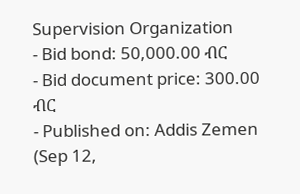Supervision Organization
- Bid bond: 50,000.00 ብር
- Bid document price: 300.00 ብር
- Published on: Addis Zemen (Sep 12,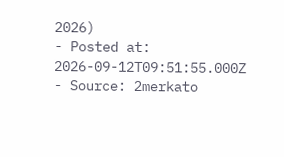2026)
- Posted at: 2026-09-12T09:51:55.000Z
- Source: 2merkato